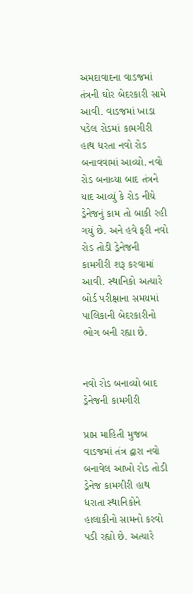અમદાવાદના વાડજમાં તંત્રની ઘોર બેદરકારી સામે આવી. વાડજમાં ખાડા પડેલ રોડમાં કામગીરી હાથ ધરતા નવો રોડ બનાવવામાં આવ્યો. નવો રોડ બનાવ્યા બાદ તંત્રને યાદ આવ્યું કે રોડ નીચે ડ્રેનેજનું કામ તો બાકી રહી ગયું છે. અને હવે ફરી નવો રોડ તોડી ડ્રેનેજની કામગીરી શરૂ કરવામાં આવી. સ્થાનિકો અત્યારે બોર્ડ પરીક્ષાના સમયમાં પાલિકાની બેદરકારીનો ભોગ બની રહ્યા છે.


નવો રોડ બનાવ્યો બાદ ડ્રેનેજની કામગીરી

પ્રાપ્ત માહિતી મુજબ વાડજમાં તંત્ર દ્વારા નવો બનાવેલ આખો રોડ તોડી ડ્રેનેજ કામગીરી હાથ ધરાતા સ્થાનિકોને હાલાકીનો સામનો કરવો પડી રહ્યો છે. અત્યારે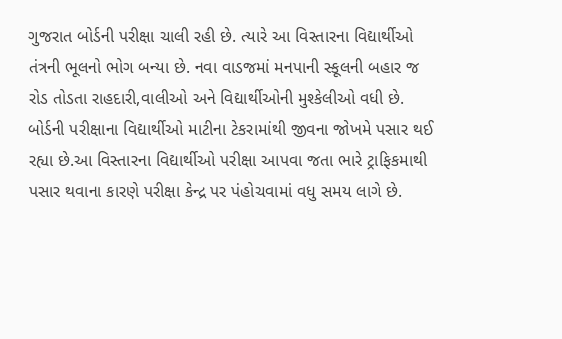ગુજરાત બોર્ડની પરીક્ષા ચાલી રહી છે. ત્યારે આ વિસ્તારના વિદ્યાર્થીઓ તંત્રની ભૂલનો ભોગ બન્યા છે. નવા વાડજમાં મનપાની સ્કૂલની બહાર જ રોડ તોડતા રાહદારી,વાલીઓ અને વિદ્યાર્થીઓની મુશ્કેલીઓ વધી છે. બોર્ડની પરીક્ષાના વિદ્યાર્થીઓ માટીના ટેકરામાંથી જીવના જોખમે પસાર થઈ રહ્યા છે.આ વિસ્તારના વિદ્યાર્થીઓ પરીક્ષા આપવા જતા ભારે ટ્રાફિકમાથી પસાર થવાના કારણે પરીક્ષા કેન્દ્ર પર પંહોચવામાં વધુ સમય લાગે છે.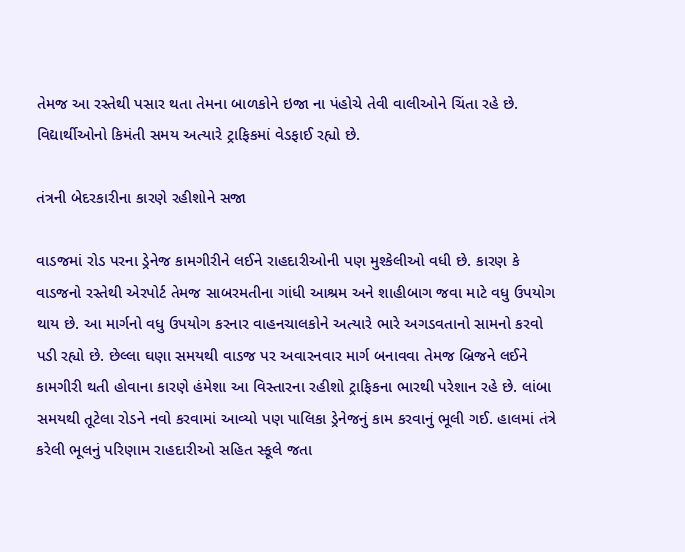તેમજ આ રસ્તેથી પસાર થતા તેમના બાળકોને ઇજા ના પંહોચે તેવી વાલીઓને ચિંતા રહે છે. વિદ્યાર્થીઓનો કિમંતી સમય અત્યારે ટ્રાફિકમાં વેડફાઈ રહ્યો છે.

તંત્રની બેદરકારીના કારણે રહીશોને સજા

વાડજમાં રોડ પરના ડ્રેનેજ કામગીરીને લઈને રાહદારીઓની પણ મુશ્કેલીઓ વધી છે. કારણ કે વાડજનો રસ્તેથી એરપોર્ટ તેમજ સાબરમતીના ગાંધી આશ્રમ અને શાહીબાગ જવા માટે વધુ ઉપયોગ થાય છે. આ માર્ગનો વધુ ઉપયોગ કરનાર વાહનચાલકોને અત્યારે ભારે અગડવતાનો સામનો કરવો પડી રહ્યો છે. છેલ્લા ઘણા સમયથી વાડજ પર અવારનવાર માર્ગ બનાવવા તેમજ બ્રિજને લઈને કામગીરી થતી હોવાના કારણે હંમેશા આ વિસ્તારના રહીશો ટ્રાફિકના ભારથી પરેશાન રહે છે. લાંબા સમયથી તૂટેલા રોડને નવો કરવામાં આવ્યો પણ પાલિકા ડ્રેનેજનું કામ કરવાનું ભૂલી ગઈ. હાલમાં તંત્રે કરેલી ભૂલનું પરિણામ રાહદારીઓ સહિત સ્કૂલે જતા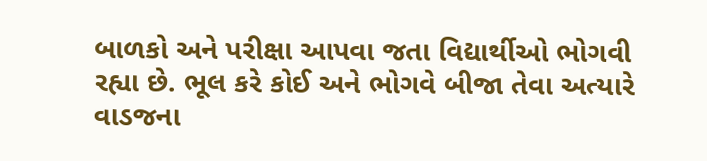બાળકો અને પરીક્ષા આપવા જતા વિદ્યાર્થીઓ ભોગવી રહ્યા છે. ભૂલ કરે કોઈ અને ભોગવે બીજા તેવા અત્યારે વાડજના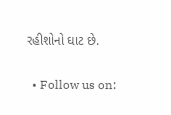રહીશોનો ઘાટ છે.

  • Follow us on: